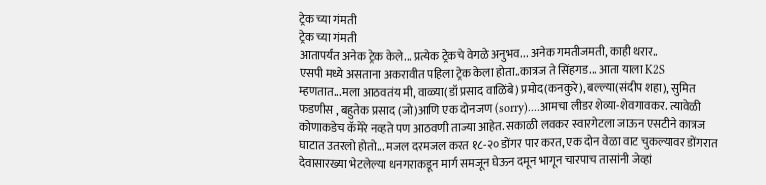ट्रेक च्या गंमती
ट्रेक च्या गंमती
आतापर्यंत अनेक ट्रेक केले... प्रत्येक ट्रेकचे वेगळे अनुभव... अनेक गमतीजमती, काही थरार..
एसपी मध्ये असताना अकरावीत पहिला ट्रेक केला होता..कात्रज ते सिंहगड... आता याला K2S म्हणतात...मला आठवतंय मी, वाळ्या(डॉ प्रसाद वाळिंबे) प्रमोद(कनकुरे), बल्ल्या(संदीप शहा), सुमित फडणीस , बहुतेक प्रसाद (जो)आणि एक दोनजण (sorry)....आमचा लीडर शेव्या-शेवगावकर. त्यावेळी कोणाकडेच कॅमेरे नव्हते पण आठवणी ताज्या आहेत. सकाळी लवकर स्वारगेटला जाऊन एसटीने कात्रज घाटात उतरलो होतो... मजल दरमजल करत १८-२० डोंगर पार करत, एक दोन वेळा वाट चुकल्यावर डोंगरात देवासारख्या भेटलेल्या धनगराकडून मार्ग समजून घेऊन दमून भागून चारपाच तासांनी जेव्हां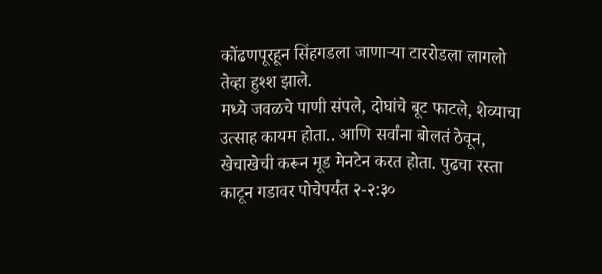कोंढणपूरहून सिंहगडला जाणाऱ्या टाररोडला लागलो तेव्हा हुश्श झाले.
मध्ये जवळचे पाणी संपले, दोघांचे बूट फाटले, शेव्याचा उत्साह कायम होता.. आणि सर्वांना बोलतं ठेवून, खेचाखेची करून मूड मेनटेन करत होता. पुढचा रस्ता काटून गडावर पोचेपर्यंत २-२:३०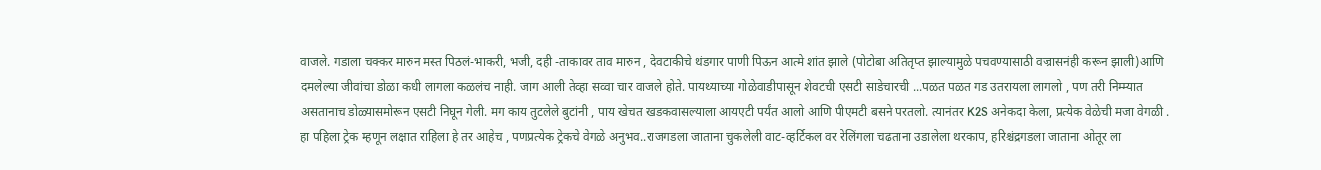वाजले. गडाला चक्कर मारुन मस्त पिठलं-भाकरी, भजी, दही -ताकावर ताव मारुन , देवटाकीचे थंडगार पाणी पिऊन आत्मे शांत झाले (पोटोबा अतितृप्त झाल्यामुळे पचवण्यासाठी वज्रासनंही करून झाली)आणि दमलेल्या जीवांचा डोळा कधी लागला कळलंच नाही. जाग आली तेव्हा सव्वा चार वाजले होते. पायथ्याच्या गोळेवाडीपासून शेवटची एसटी साडेचारची ...पळत पळत गड उतरायला लागलो , पण तरी निम्म्यात असतानाच डोळ्यासमोरून एसटी निघून गेली. मग काय तुटलेले बुटांनी , पाय खेचत खडकवासल्याला आयएटी पर्यंत आलो आणि पीएमटी बसने परतलो. त्यानंतर K2S अनेकदा केला, प्रत्येक वेळेची मजा वेगळी .
हा पहिला ट्रेक म्हणून लक्षात राहिला हे तर आहेच , पणप्रत्येक ट्रेकचे वेगळे अनुभव..राजगडला जाताना चुकलेली वाट-व्हर्टिकल वर रेलिंगला चढताना उडालेला थरकाप, हरिश्चंद्रगडला जाताना ओतूर ला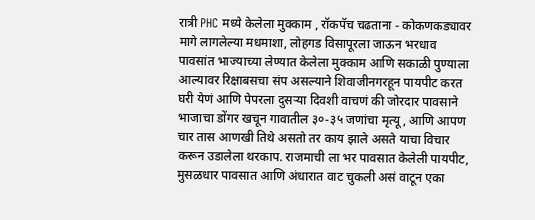रात्री PHC मध्ये केलेला मुक्काम , रॉकपॅच चढताना - कोकणकड्यावर मागे लागलेल्या मधमाशा, लोहगड विसापूरला जाऊन भरधाव पावसांत भाज्याच्या लेण्यात केलेला मुक्काम आणि सकाळी पुण्याला आल्यावर रिक्षाबसचा संप असल्याने शिवाजीनगरहून पायपीट करत घरी येणं आणि पेपरला दुसऱ्या दिवशी वाचणं की जोरदार पावसाने भाजाचा डोंगर खचून गावातील ३०-३५ जणांचा मृत्यू, आणि आपण चार तास आणखी तिथे असतो तर काय झाले असते याचा विचार करून उडालेला थरकाप. राजमाची ला भर पावसात केलेली पायपीट, मुसळधार पावसात आणि अंधारात वाट चुकली असं वाटून एका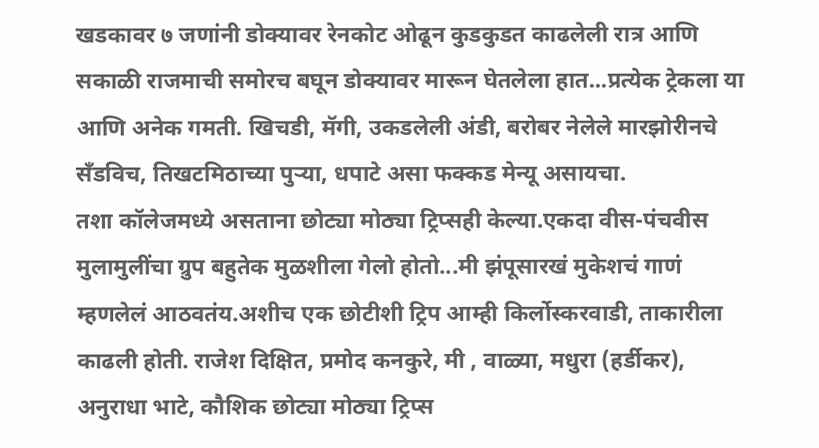खडकावर ७ जणांनी डोक्यावर रेनकोट ओढून कुडकुडत काढलेली रात्र आणि सकाळी राजमाची समोरच बघून डोक्यावर मारून घेतलेला हात...प्रत्येक ट्रेकला या आणि अनेक गमती. खिचडी, मॅगी, उकडलेली अंडी, बरोबर नेलेले मारझोरीनचे सँडविच, तिखटमिठाच्या पुऱ्या, धपाटे असा फक्कड मेन्यू असायचा.
तशा कॉलेजमध्ये असताना छोट्या मोठ्या ट्रिप्सही केल्या.एकदा वीस-पंचवीस मुलामुलींचा ग्रुप बहुतेक मुळशीला गेलो होतो...मी झंपूसारखं मुकेशचं गाणं म्हणलेलं आठवतंय.अशीच एक छोटीशी ट्रिप आम्ही किर्लोस्करवाडी, ताकारीला काढली होती. राजेश दिक्षित, प्रमोद कनकुरे, मी , वाळ्या, मधुरा (हर्डीकर), अनुराधा भाटे, कौशिक छोट्या मोठ्या ट्रिप्स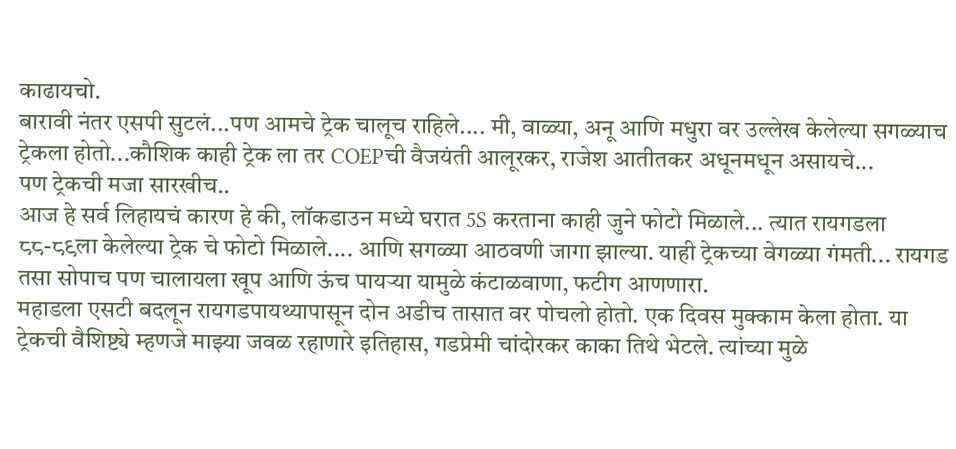काढायचो.
बारावी नंतर एसपी सुटलं...पण आमचे ट्रेक चालूच राहिले.... मी, वाळ्या, अनू आणि मधुरा वर उल्लेख केलेल्या सगळ्याच ट्रेकला होतो...कौशिक काही ट्रेक ला तर COEPची वैजयंती आलूरकर, राजेश आतीतकर अधूनमधून असायचे...
पण ट्रेकची मजा सारखीच..
आज हे सर्व लिहायचं कारण हे की, लॉकडाउन मध्ये घरात 5S करताना काही जुने फोटो मिळाले... त्यात रायगडला ८८-८९ला केलेल्या ट्रेक चे फोटो मिळाले.... आणि सगळ्या आठवणी जागा झाल्या. याही ट्रेकच्या वेगळ्या गंमती... रायगड तसा सोपाच पण चालायला खूप आणि ऊंच पायऱ्या यामुळे कंटाळवाणा, फटीग आणणारा.
महाडला एसटी बदलून रायगडपायथ्यापासून दोन अडीच तासात वर पोचलो होतो. एक दिवस मुक्काम केला होता. या ट्रेकची वैशिष्ट्ये म्हणजे माझ्या जवळ रहाणारे इतिहास, गडप्रेमी चांदोरकर काका तिथे भेटले. त्यांच्या मुळे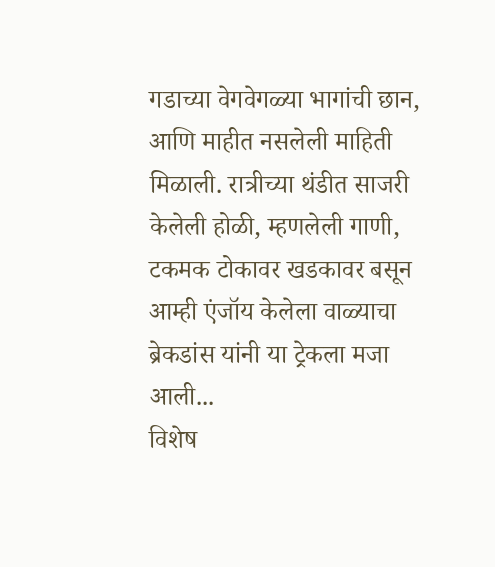गडाच्या वेगवेगळ्या भागांची छान, आणि माहीत नसलेली माहिती मिळाली. रात्रीच्या थंडीत साजरी केलेली होळी, म्हणलेली गाणी, टकमक टोकावर खडकावर बसून आम्ही एंजॉय केलेला वाळ्याचा ब्रेकडांस यांनी या ट्रेकला मजा आली...
विशेष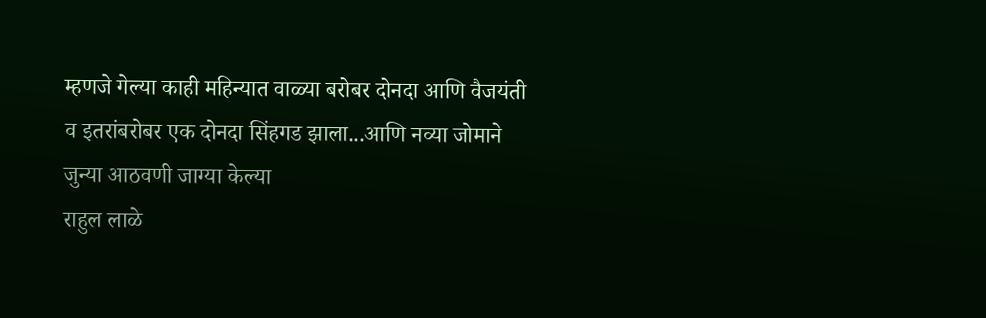म्हणजे गेल्या काही महिन्यात वाळ्या बरोबर दोनदा आणि वैजयंती व इतरांबरोबर एक दोनदा सिंहगड झाला...आणि नव्या जोमाने जुन्या आठवणी जाग्या केल्या
राहुल लाळे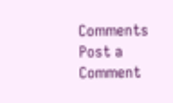Comments
Post a Comment